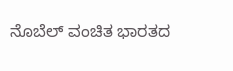ನೊಬೆಲ್ ವಂಚಿತ ಭಾರತದ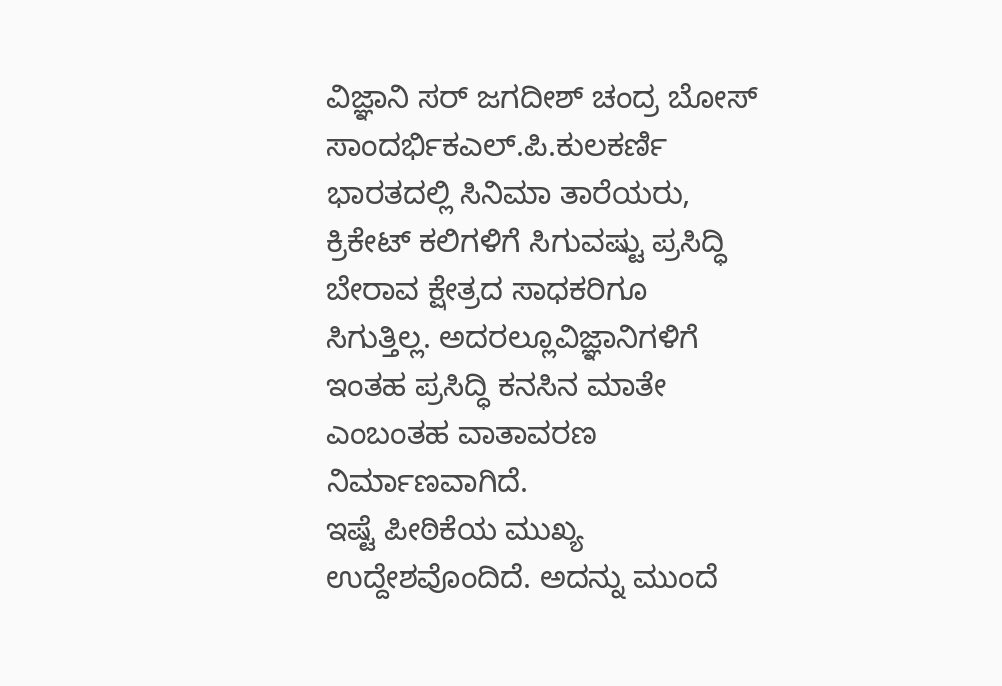ವಿಜ್ಞಾನಿ ಸರ್‌ ಜಗದೀಶ್‌ ಚಂದ್ರ ಬೋಸ್
ಸಾಂದರ್ಭಿಕಎಲ್.ಪಿ.ಕುಲಕರ್ಣಿ
ಭಾರತದಲ್ಲಿ ಸಿನಿಮಾ ತಾರೆಯರು, ಕ್ರಿಕೇಟ್ ಕಲಿಗಳಿಗೆ ಸಿಗುವಷ್ಟು ಪ್ರಸಿದ್ಧಿ ಬೇರಾವ ಕ್ಷೇತ್ರದ ಸಾಧಕರಿಗೂ ಸಿಗುತ್ತಿಲ್ಲ. ಅದರಲ್ಲೂವಿಜ್ಞಾನಿಗಳಿಗೆ ಇಂತಹ ಪ್ರಸಿದ್ಧಿ ಕನಸಿನ ಮಾತೇ ಎಂಬಂತಹ ವಾತಾವರಣ ನಿರ್ಮಾಣವಾಗಿದೆ.
ಇಷ್ಟೆ ಪೀಠಿಕೆಯ ಮುಖ್ಯ ಉದ್ದೇಶವೊಂದಿದೆ. ಅದನ್ನು ಮುಂದೆ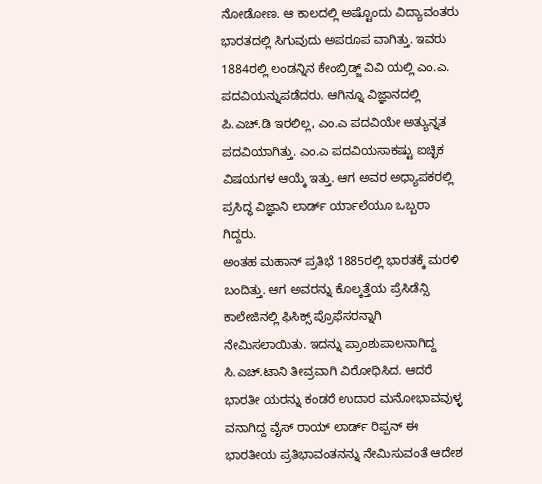ನೋಡೋಣ. ಆ ಕಾಲದಲ್ಲಿ ಅಷ್ಟೊಂದು ವಿದ್ಯಾವಂತರು ಭಾರತದಲ್ಲಿ ಸಿಗುವುದು ಅಪರೂಪ ವಾಗಿತ್ತು. ಇವರು 1884ರಲ್ಲಿ ಲಂಡನ್ನಿನ ಕೇಂಬ್ರಿಡ್ಜ್ ವಿವಿ ಯಲ್ಲಿ ಎಂ.ಎ. ಪದವಿಯನ್ನುಪಡೆದರು. ಆಗಿನ್ನೂ ವಿಜ್ಞಾನದಲ್ಲಿ ಪಿ.ಎಚ್.ಡಿ ಇರಲಿಲ್ಲ, ಎಂ.ಎ ಪದವಿಯೇ ಅತ್ಯುನ್ನತ ಪದವಿಯಾಗಿತ್ತು. ಎಂ.ಎ ಪದವಿಯಸಾಕಷ್ಟು ಐಚ್ಛಿಕ ವಿಷಯಗಳ ಆಯ್ಕೆ ಇತ್ತು. ಆಗ ಅವರ ಅಧ್ಯಾಪಕರಲ್ಲಿ ಪ್ರಸಿದ್ಧ ವಿಜ್ಞಾನಿ ಲಾರ್ಡ್ ರ್ಯಾಲೆಯೂ ಒಬ್ಬರಾ ಗಿದ್ದರು.
ಅಂತಹ ಮಹಾನ್ ಪ್ರತಿಭೆ 1885ರಲ್ಲಿ ಭಾರತಕ್ಕೆ ಮರಳಿ ಬಂದಿತ್ತು. ಆಗ ಅವರನ್ನು ಕೊಲ್ಕತ್ತೆಯ ಪ್ರೆಸಿಡೆನ್ಸಿ ಕಾಲೇಜಿನಲ್ಲಿ ಫಿಸಿಕ್ಸ್ ಪ್ರೊಫೆಸರನ್ನಾಗಿ ನೇಮಿಸಲಾಯಿತು. ಇದನ್ನು ಪ್ರಾಂಶುಪಾಲನಾಗಿದ್ದ ಸಿ.ಎಚ್.ಟಾನಿ ತೀವ್ರವಾಗಿ ವಿರೋಧಿಸಿದ. ಆದರೆ ಭಾರತೀ ಯರನ್ನು ಕಂಡರೆ ಉದಾರ ಮನೋಭಾವವುಳ್ಳ ವನಾಗಿದ್ದ ವೈಸ್ ರಾಯ್ ಲಾರ್ಡ್ ರಿಪ್ಪನ್ ಈ ಭಾರತೀಯ ಪ್ರತಿಭಾವಂತನನ್ನು ನೇಮಿಸುವಂತೆ ಆದೇಶ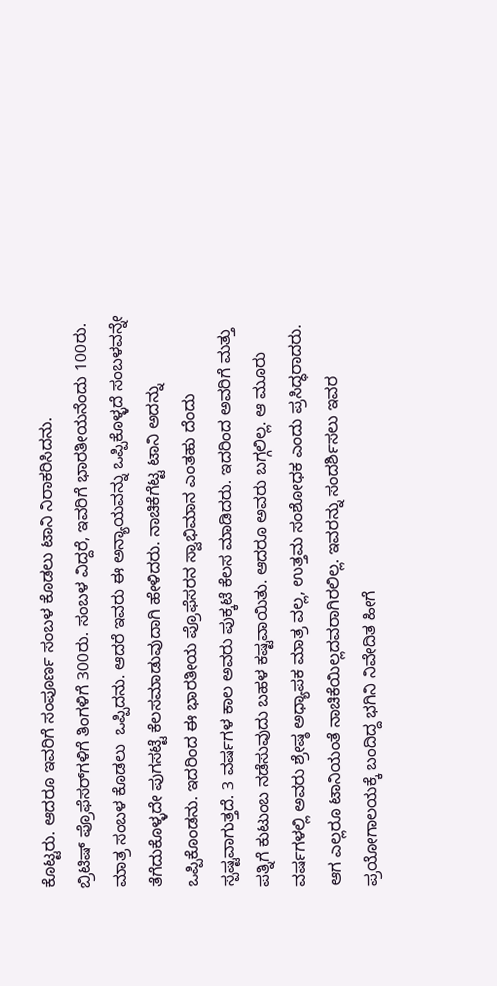ಕೊಟ್ಟರು. ಆದರೂ ಇವರಿಗೆ ಸಂಪೂರ್ಣ ಸಂಬಳ ಕೊಡಲು ಟಾನಿ ನಿರಾಕರಿಸಿದನು.
ಬ್ರಿಟಿಷ್ ಪ್ರೊಫೆಸರ್‌ಗಳಿಗೆ ತಿಂಗಳಿಗೆ 300ರು. ಸಂಬಳ ವಿದ್ದರೆ, ಇವರಿಗೆ ಭಾರತೀಯನೆಂದು 100ರು. ಮಾತ್ರ ಸಂಬಳ ಕೊಡಲು  ಒಪ್ಪಿದನು. ಆದರೆ ಇವರು ಈ ಅನ್ಯಾಯವನ್ನು ಒಪ್ಪಿಕೊಳ್ಳದೆ ಸಂಬಳವನ್ನೇ ತೆಗೆದುಕೊಳ್ಳದೇ ಪುಗಸಟ್ಟೆ ಕೆಲಸಮಾಡುವುದಾಗಿ ಹೇಳಿದರು. ನಾಚಿಕೆಗೆಟ್ಟ ಟಾನಿ ಅದನ್ನು ಒಪ್ಪಿಕೊಂಡನು. ಇದರಿಂದ ಈ ಭಾರತೀಯ ಪ್ರೊಫೆಸರನ ಸ್ವಾಭಿಮಾನ ಎಂತಹು ದೆಂದು ಸ್ಪಷ್ಟವಾಗುತ್ತದೆ. 3 ವರ್ಷಗಳ ಕಾಲ ಅವರು ಪುಕ್ಕಟೆ ಕೆಲಸ ಮಾಡಿದರು. ಇದರಿಂದ ಅವರಿಗೆ ಮತ್ತು ಪತ್ನಿಗೆ ಕುಟುಂಬ ನಡೆಸುವುದು ಬಹಳ ಕಷ್ಟವಾಯಿತು. ಆದರೂ ಅವರು ಬಗ್ಗಲಿಲ್ಲ. ಆ ಮೂರು ವರ್ಷಗಳಲ್ಲಿ ಅವರು ಶ್ರೇಷ್ಠ ಅಧ್ಯಾಪಕ ಮಾತ್ರ ವಲ್ಲ, ಉತ್ತಮ ಸಂಶೋಧಕ ಎಂದು ಪ್ರಸಿದ್ಧರಾದರು. ಆಗ ಎಲ್ಲರೂ ಟಾನಿಯಂತೆ ನಾಚಿಕೆಯಿಲ್ಲದವರಾಗಿರಲಿಲ್ಲ. ಇವರನ್ನು ಸಂದರ್ಶಿಸಲು ಇವರ ಪ್ರಯೋಗಾಲಯಕ್ಕೆ ಬಂದಿದ್ದ ಭಗಿನಿ ನಿವೇದಿತ ಹೀಗೆ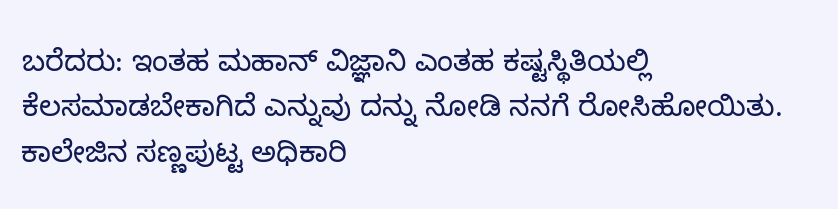ಬರೆದರು: ಇಂತಹ ಮಹಾನ್ ವಿಜ್ಞಾನಿ ಎಂತಹ ಕಷ್ಟಸ್ಥಿತಿಯಲ್ಲಿ ಕೆಲಸಮಾಡಬೇಕಾಗಿದೆ ಎನ್ನುವು ದನ್ನು ನೋಡಿ ನನಗೆ ರೋಸಿಹೋಯಿತು. ಕಾಲೇಜಿನ ಸಣ್ಣಪುಟ್ಟ ಅಧಿಕಾರಿ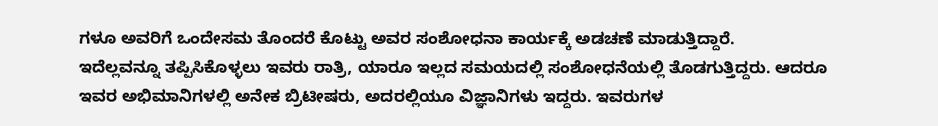ಗಳೂ ಅವರಿಗೆ ಒಂದೇಸಮ ತೊಂದರೆ ಕೊಟ್ಟು ಅವರ ಸಂಶೋಧನಾ ಕಾರ್ಯಕ್ಕೆ ಅಡಚಣೆ ಮಾಡುತ್ತಿದ್ದಾರೆ.
ಇದೆಲ್ಲವನ್ನೂ ತಪ್ಪಿಸಿಕೊಳ್ಳಲು ಇವರು ರಾತ್ರಿ, ಯಾರೂ ಇಲ್ಲದ ಸಮಯದಲ್ಲಿ ಸಂಶೋಧನೆಯಲ್ಲಿ ತೊಡಗುತ್ತಿದ್ದರು. ಆದರೂ ಇವರ ಅಭಿಮಾನಿಗಳಲ್ಲಿ ಅನೇಕ ಬ್ರಿಟೀಷರು, ಅದರಲ್ಲಿಯೂ ವಿಜ್ಞಾನಿಗಳು ಇದ್ದರು. ಇವರುಗಳ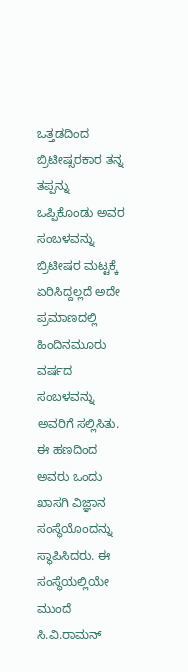ಒತ್ತಡದಿಂದ ಬ್ರಿಟೀಷ್ಸರಕಾರ ತನ್ನ ತಪ್ಪನ್ನು ಒಪ್ಪಿಕೊಂಡು ಅವರ ಸಂಬಳವನ್ನು ಬ್ರಿಟೀಷರ ಮಟ್ಟಕ್ಕೆ ಏರಿಸಿದ್ದಲ್ಲದೆ ಅದೇ ಪ್ರಮಾಣದಲ್ಲಿ ಹಿಂದಿನಮೂರು ವರ್ಷದ ಸಂಬಳವನ್ನು ಅವರಿಗೆ ಸಲ್ಲಿಸಿತು. ಈ ಹಣದಿಂದ ಅವರು ಒಂದು ಖಾಸಗಿ ವಿಜ್ಞಾನ ಸಂಸ್ಥೆಯೊಂದನ್ನು ಸ್ಥಾಪಿಸಿದರು. ಈ ಸಂಸ್ಥೆಯಲ್ಲಿಯೇ ಮುಂದೆ ಸಿ.ವಿ.ರಾಮನ್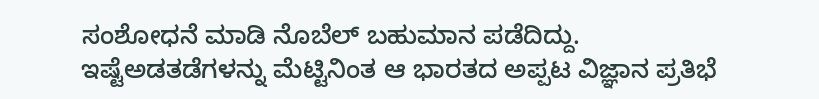ಸಂಶೋಧನೆ ಮಾಡಿ ನೊಬೆಲ್ ಬಹುಮಾನ ಪಡೆದಿದ್ದು. ಇಷ್ಟೆಅಡತಡೆಗಳನ್ನು ಮೆಟ್ಟಿನಿಂತ ಆ ಭಾರತದ ಅಪ್ಪಟ ವಿಜ್ಞಾನ ಪ್ರತಿಭೆ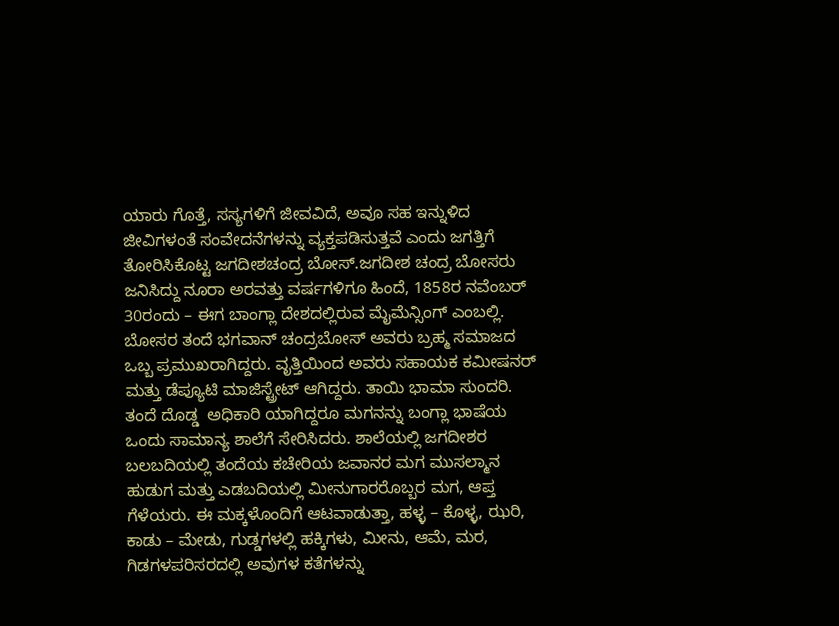ಯಾರು ಗೊತ್ತೆ, ಸಸ್ಯಗಳಿಗೆ ಜೀವವಿದೆ, ಅವೂ ಸಹ ಇನ್ನುಳಿದ ಜೀವಿಗಳಂತೆ ಸಂವೇದನೆಗಳನ್ನು ವ್ಯಕ್ತಪಡಿಸುತ್ತವೆ ಎಂದು ಜಗತ್ತಿಗೆ ತೋರಿಸಿಕೊಟ್ಟ ಜಗದೀಶಚಂದ್ರ ಬೋಸ್.ಜಗದೀಶ ಚಂದ್ರ ಬೋಸರು ಜನಿಸಿದ್ದು ನೂರಾ ಅರವತ್ತು ವರ್ಷಗಳಿಗೂ ಹಿಂದೆ, 1858ರ ನವೆಂಬರ್ 30ರಂದು – ಈಗ ಬಾಂಗ್ಲಾ ದೇಶದಲ್ಲಿರುವ ಮೈಮೆನ್ಸಿಂಗ್ ಎಂಬಲ್ಲಿ.
ಬೋಸರ ತಂದೆ ಭಗವಾನ್ ಚಂದ್ರಬೋಸ್ ಅವರು ಬ್ರಹ್ಮ ಸಮಾಜದ ಒಬ್ಬ ಪ್ರಮುಖರಾಗಿದ್ದರು. ವೃತ್ತಿಯಿಂದ ಅವರು ಸಹಾಯಕ ಕಮೀಷನರ್ ಮತ್ತು ಡೆಪ್ಯೂಟಿ ಮಾಜಿಸ್ಟ್ರೇಟ್ ಆಗಿದ್ದರು. ತಾಯಿ ಭಾಮಾ ಸುಂದರಿ. ತಂದೆ ದೊಡ್ಡ  ಅಧಿಕಾರಿ ಯಾಗಿದ್ದರೂ ಮಗನನ್ನು ಬಂಗ್ಲಾ ಭಾಷೆಯ ಒಂದು ಸಾಮಾನ್ಯ ಶಾಲೆಗೆ ಸೇರಿಸಿದರು. ಶಾಲೆಯಲ್ಲಿ ಜಗದೀಶರ ಬಲಬದಿಯಲ್ಲಿ ತಂದೆಯ ಕಚೇರಿಯ ಜವಾನರ ಮಗ ಮುಸಲ್ಮಾನ ಹುಡುಗ ಮತ್ತು ಎಡಬದಿಯಲ್ಲಿ ಮೀನುಗಾರರೊಬ್ಬರ ಮಗ, ಆಪ್ತ ಗೆಳೆಯರು. ಈ ಮಕ್ಕಳೊಂದಿಗೆ ಆಟವಾಡುತ್ತಾ, ಹಳ್ಳ – ಕೊಳ್ಳ, ಝರಿ, ಕಾಡು – ಮೇಡು, ಗುಡ್ಡಗಳಲ್ಲಿ ಹಕ್ಕಿಗಳು, ಮೀನು, ಆಮೆ, ಮರ, ಗಿಡಗಳಪರಿಸರದಲ್ಲಿ ಅವುಗಳ ಕತೆಗಳನ್ನು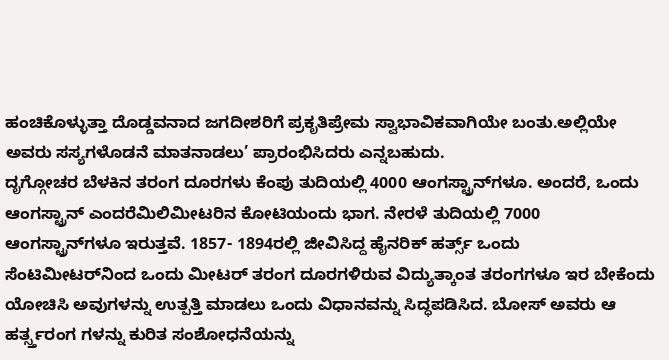ಹಂಚಿಕೊಳ್ಳುತ್ತಾ ದೊಡ್ಡವನಾದ ಜಗದೀಶರಿಗೆ ಪ್ರಕೃತಿಪ್ರೇಮ ಸ್ವಾಭಾವಿಕವಾಗಿಯೇ ಬಂತು.ಅಲ್ಲಿಯೇ ಅವರು ಸಸ್ಯಗಳೊಡನೆ ಮಾತನಾಡಲು’ ಪ್ರಾರಂಭಿಸಿದರು ಎನ್ನಬಹುದು.
ದೃಗ್ಗೋಚರ ಬೆಳಕಿನ ತರಂಗ ದೂರಗಳು ಕೆಂಪು ತುದಿಯಲ್ಲಿ 4000 ಆಂಗಸ್ಟ್ರಾನ್‌ಗಳೂ. ಅಂದರೆ, ಒಂದು ಆಂಗಸ್ಟ್ರಾನ್ ಎಂದರೆಮಿಲಿಮೀಟರಿನ ಕೋಟಿಯಂದು ಭಾಗ. ನೇರಳೆ ತುದಿಯಲ್ಲಿ 7000 ಆಂಗಸ್ಟ್ರಾನ್‌ಗಳೂ ಇರುತ್ತವೆ. 1857- 1894ರಲ್ಲಿ ಜೀವಿಸಿದ್ದ ಹೈನರಿಕ್ ಹರ್ತ್ಸ್ ಒಂದು ಸೆಂಟಿಮೀಟರ್‌ನಿಂದ ಒಂದು ಮೀಟರ್ ತರಂಗ ದೂರಗಳಿರುವ ವಿದ್ಯುತ್ಕಾಂತ ತರಂಗಗಳೂ ಇರ ಬೇಕೆಂದು ಯೋಚಿಸಿ ಅವುಗಳನ್ನು ಉತ್ಪತ್ತಿ ಮಾಡಲು ಒಂದು ವಿಧಾನವನ್ನು ಸಿದ್ಧಪಡಿಸಿದ. ಬೋಸ್ ಅವರು ಆ ಹರ್ತ್ಸ್ತರಂಗ ಗಳನ್ನು ಕುರಿತ ಸಂಶೋಧನೆಯನ್ನು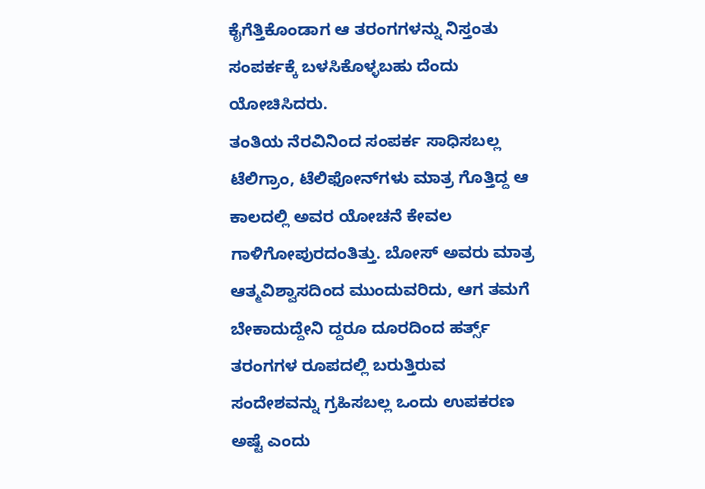ಕೈಗೆತ್ತಿಕೊಂಡಾಗ ಆ ತರಂಗಗಳನ್ನು ನಿಸ್ತಂತು ಸಂಪರ್ಕಕ್ಕೆ ಬಳಸಿಕೊಳ್ಳಬಹು ದೆಂದು ಯೋಚಿಸಿದರು.
ತಂತಿಯ ನೆರವಿನಿಂದ ಸಂಪರ್ಕ ಸಾಧಿಸಬಲ್ಲ ಟೆಲಿಗ್ರಾಂ, ಟೆಲಿಫೋನ್‌ಗಳು ಮಾತ್ರ ಗೊತ್ತಿದ್ದ ಆ ಕಾಲದಲ್ಲಿ ಅವರ ಯೋಚನೆ ಕೇವಲ ಗಾಳಿಗೋಪುರದಂತಿತ್ತು. ಬೋಸ್ ಅವರು ಮಾತ್ರ ಆತ್ಮವಿಶ್ವಾಸದಿಂದ ಮುಂದುವರಿದು, ಆಗ ತಮಗೆ ಬೇಕಾದುದ್ದೇನಿ ದ್ದರೂ ದೂರದಿಂದ ಹರ್ತ್ಸ್ ತರಂಗಗಳ ರೂಪದಲ್ಲಿ ಬರುತ್ತಿರುವ ಸಂದೇಶವನ್ನು ಗ್ರಹಿಸಬಲ್ಲ ಒಂದು ಉಪಕರಣ ಅಷ್ಟೆ ಎಂದು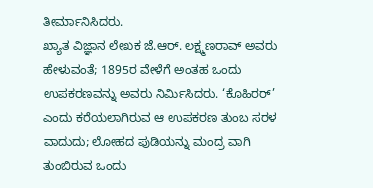ತೀರ್ಮಾನಿಸಿದರು.
ಖ್ಯಾತ ವಿಜ್ಞಾನ ಲೇಖಕ ಜೆ.ಆರ್. ಲಕ್ಷ್ಮಣರಾವ್ ಅವರು ಹೇಳುವಂತೆ; 1895ರ ವೇಳೆಗೆ ಅಂತಹ ಒಂದು ಉಪಕರಣವನ್ನು ಅವರು ನಿರ್ಮಿಸಿದರು. ‘ಕೊಹಿರರ್’ ಎಂದು ಕರೆಯಲಾಗಿರುವ ಆ ಉಪಕರಣ ತುಂಬ ಸರಳ ವಾದುದು; ಲೋಹದ ಪುಡಿಯನ್ನು ಮಂದ್ರ ವಾಗಿ ತುಂಬಿರುವ ಒಂದು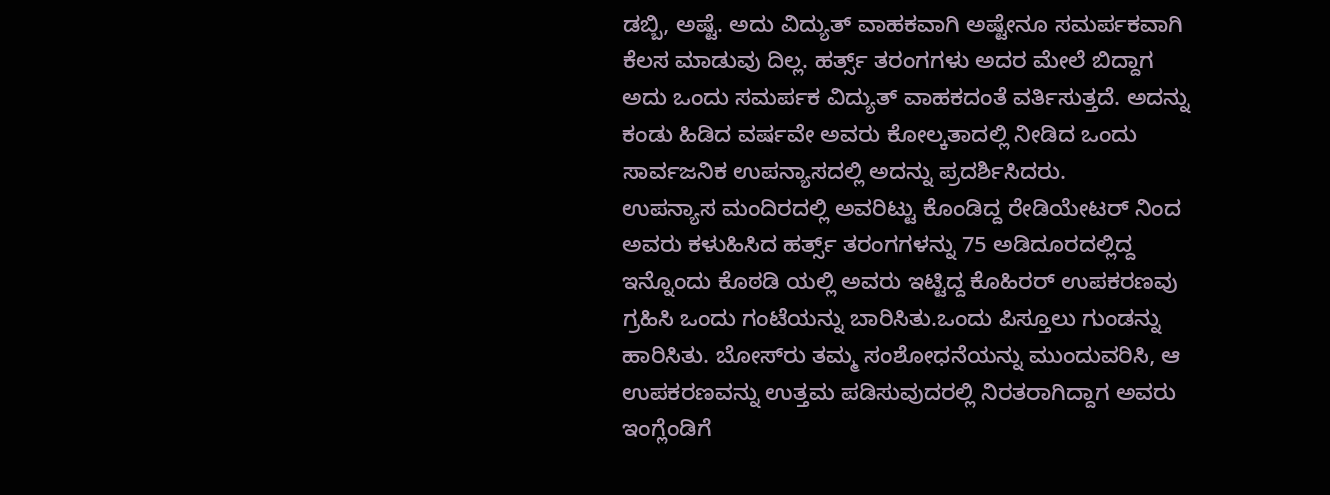ಡಬ್ಬಿ, ಅಷ್ಟೆ. ಅದು ವಿದ್ಯುತ್ ವಾಹಕವಾಗಿ ಅಷ್ಟೇನೂ ಸಮರ್ಪಕವಾಗಿ ಕೆಲಸ ಮಾಡುವು ದಿಲ್ಲ. ಹರ್ತ್ಸ್ ತರಂಗಗಳು ಅದರ ಮೇಲೆ ಬಿದ್ದಾಗ ಅದು ಒಂದು ಸಮರ್ಪಕ ವಿದ್ಯುತ್ ವಾಹಕದಂತೆ ವರ್ತಿಸುತ್ತದೆ. ಅದನ್ನು ಕಂಡು ಹಿಡಿದ ವರ್ಷವೇ ಅವರು ಕೋಲ್ಕತಾದಲ್ಲಿ ನೀಡಿದ ಒಂದು ಸಾರ್ವಜನಿಕ ಉಪನ್ಯಾಸದಲ್ಲಿ ಅದನ್ನು ಪ್ರದರ್ಶಿಸಿದರು.
ಉಪನ್ಯಾಸ ಮಂದಿರದಲ್ಲಿ ಅವರಿಟ್ಟು ಕೊಂಡಿದ್ದ ರೇಡಿಯೇಟರ್ ನಿಂದ ಅವರು ಕಳುಹಿಸಿದ ಹರ್ತ್ಸ್ ತರಂಗಗಳನ್ನು 75 ಅಡಿದೂರದಲ್ಲಿದ್ದ ಇನ್ನೊಂದು ಕೊಠಡಿ ಯಲ್ಲಿ ಅವರು ಇಟ್ಟಿದ್ದ ಕೊಹಿರರ್ ಉಪಕರಣವು ಗ್ರಹಿಸಿ ಒಂದು ಗಂಟೆಯನ್ನು ಬಾರಿಸಿತು.ಒಂದು ಪಿಸ್ತೂಲು ಗುಂಡನ್ನು ಹಾರಿಸಿತು. ಬೋಸ್‌ರು ತಮ್ಮ ಸಂಶೋಧನೆಯನ್ನು ಮುಂದುವರಿಸಿ, ಆ ಉಪಕರಣವನ್ನು ಉತ್ತಮ ಪಡಿಸುವುದರಲ್ಲಿ ನಿರತರಾಗಿದ್ದಾಗ ಅವರು ಇಂಗ್ಲೆಂಡಿಗೆ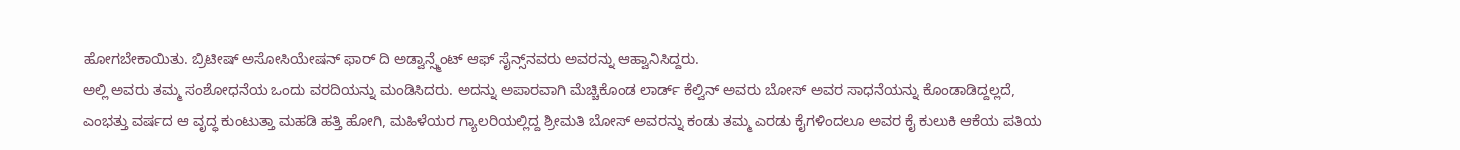ಹೋಗಬೇಕಾಯಿತು. ಬ್ರಿಟೀಷ್ ಅಸೋಸಿಯೇಷನ್ ಫಾರ್ ದಿ ಅಡ್ವಾನ್ಸ್ಮೆಂಟ್ ಆಫ್‌ ಸೈನ್ಸ್‌ನವರು ಅವರನ್ನು ಆಹ್ವಾನಿಸಿದ್ದರು.
ಅಲ್ಲಿ ಅವರು ತಮ್ಮ ಸಂಶೋಧನೆಯ ಒಂದು ವರದಿಯನ್ನು ಮಂಡಿಸಿದರು. ಅದನ್ನು ಅಪಾರವಾಗಿ ಮೆಚ್ಚಿಕೊಂಡ ಲಾರ್ಡ್ ಕೆಲ್ವಿನ್ ಅವರು ಬೋಸ್ ಅವರ ಸಾಧನೆಯನ್ನು ಕೊಂಡಾಡಿದ್ದಲ್ಲದೆ, ಎಂಭತ್ತು ವರ್ಷದ ಆ ವೃದ್ಧ ಕುಂಟುತ್ತಾ ಮಹಡಿ ಹತ್ತಿ ಹೋಗಿ, ಮಹಿಳೆಯರ ಗ್ಯಾಲರಿಯಲ್ಲಿದ್ದ ಶ್ರೀಮತಿ ಬೋಸ್ ಅವರನ್ನು ಕಂಡು ತಮ್ಮ ಎರಡು ಕೈಗಳಿಂದಲೂ ಅವರ ಕೈ ಕುಲುಕಿ ಆಕೆಯ ಪತಿಯ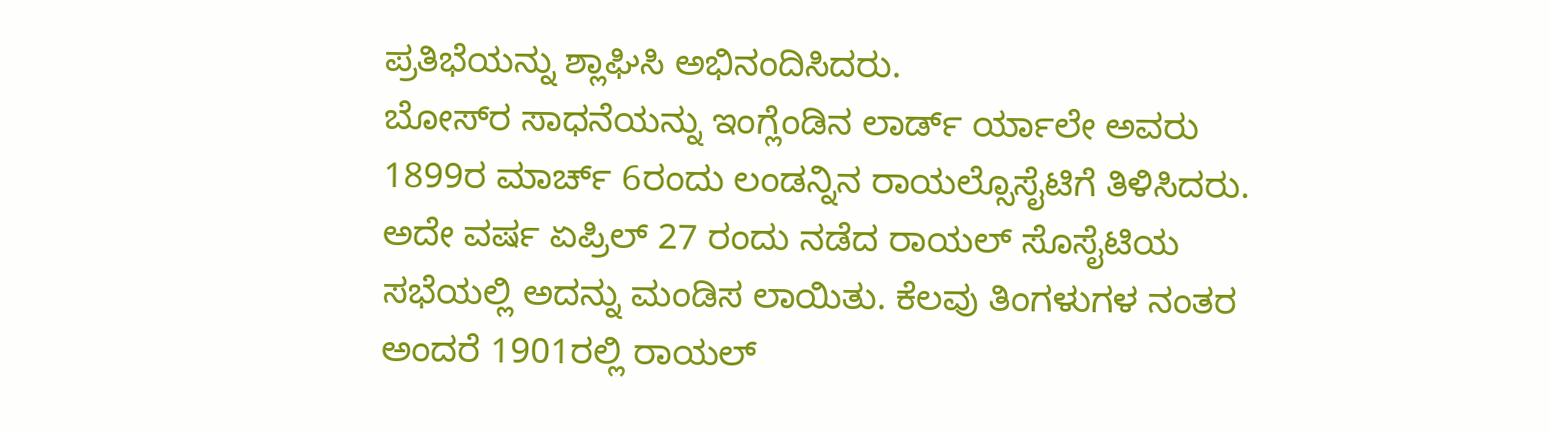ಪ್ರತಿಭೆಯನ್ನು ಶ್ಲಾಘಿಸಿ ಅಭಿನಂದಿಸಿದರು.
ಬೋಸ್‌ರ ಸಾಧನೆಯನ್ನು ಇಂಗ್ಲೆಂಡಿನ ಲಾರ್ಡ್ ರ್ಯಾಲೇ ಅವರು 1899ರ ಮಾರ್ಚ್ 6ರಂದು ಲಂಡನ್ನಿನ ರಾಯಲ್ಸೊಸೈಟಿಗೆ ತಿಳಿಸಿದರು. ಅದೇ ವರ್ಷ ಏಪ್ರಿಲ್ 27 ರಂದು ನಡೆದ ರಾಯಲ್ ಸೊಸೈಟಿಯ ಸಭೆಯಲ್ಲಿ ಅದನ್ನು ಮಂಡಿಸ ಲಾಯಿತು. ಕೆಲವು ತಿಂಗಳುಗಳ ನಂತರ ಅಂದರೆ 1901ರಲ್ಲಿ ರಾಯಲ್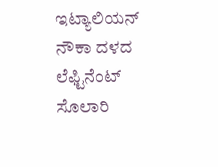ಇಟ್ಯಾಲಿಯನ್ ನೌಕಾ ದಳದ ಲೆಫ್ಟಿನೆಂಟ್ ಸೊಲಾರಿ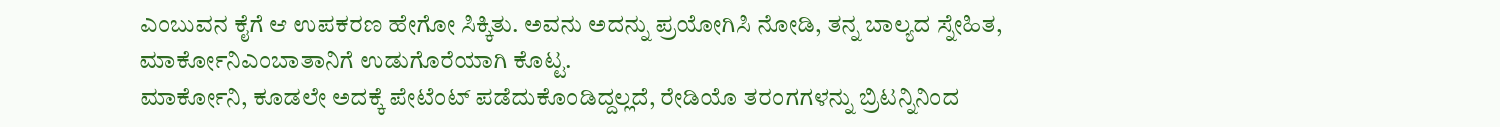ಎಂಬುವನ ಕೈಗೆ ಆ ಉಪಕರಣ ಹೇಗೋ ಸಿಕ್ಕಿತು. ಅವನು ಅದನ್ನು ಪ್ರಯೋಗಿಸಿ ನೋಡಿ, ತನ್ನ ಬಾಲ್ಯದ ಸ್ನೇಹಿತ, ಮಾರ್ಕೋನಿಎಂಬಾತಾನಿಗೆ ಉಡುಗೊರೆಯಾಗಿ ಕೊಟ್ಟ.
ಮಾರ್ಕೋನಿ, ಕೂಡಲೇ ಅದಕ್ಕೆ ಪೇಟೆಂಟ್ ಪಡೆದುಕೊಂಡಿದ್ದಲ್ಲದೆ, ರೇಡಿಯೊ ತರಂಗಗಳನ್ನು ಬ್ರಿಟನ್ನಿನಿಂದ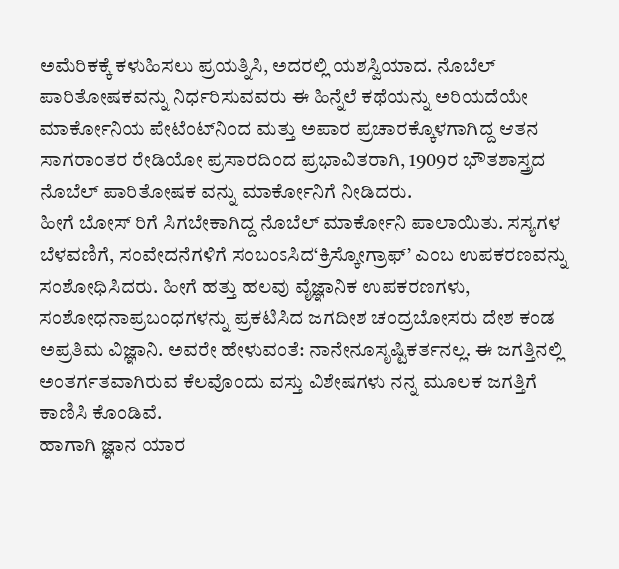ಅಮೆರಿಕಕ್ಕೆ ಕಳುಹಿಸಲು ಪ್ರಯತ್ನಿಸಿ, ಅದರಲ್ಲಿ ಯಶಸ್ವಿಯಾದ. ನೊಬೆಲ್ ಪಾರಿತೋಷಕವನ್ನು ನಿರ್ಧರಿಸುವವರು ಈ ಹಿನ್ನೆಲೆ ಕಥೆಯನ್ನು ಅರಿಯದೆಯೇ ಮಾರ್ಕೋನಿಯ ಪೇಟೆಂಟ್‌ನಿಂದ ಮತ್ತು ಅಪಾರ ಪ್ರಚಾರಕ್ಕೊಳಗಾಗಿದ್ದ ಆತನ ಸಾಗರಾಂತರ ರೇಡಿಯೋ ಪ್ರಸಾರದಿಂದ ಪ್ರಭಾವಿತರಾಗಿ, 1909ರ ಭೌತಶಾಸ್ತ್ರದ ನೊಬೆಲ್ ಪಾರಿತೋಷಕ ವನ್ನು ಮಾರ್ಕೋನಿಗೆ ನೀಡಿದರು.
ಹೀಗೆ ಬೋಸ್ ರಿಗೆ ಸಿಗಬೇಕಾಗಿದ್ದ ನೊಬೆಲ್ ಮಾರ್ಕೋನಿ ಪಾಲಾಯಿತು. ಸಸ್ಯಗಳ ಬೆಳವಣಿಗೆ, ಸಂವೇದನೆಗಳಿಗೆ ಸಂಬಂಽಸಿದ‘ಕ್ರಿಸ್ಕೋಗ್ರಾಫ್’ ಎಂಬ ಉಪಕರಣವನ್ನು ಸಂಶೋಧಿಸಿದರು. ಹೀಗೆ ಹತ್ತು ಹಲವು ವೈಜ್ಞಾನಿಕ ಉಪಕರಣಗಳು, ಸಂಶೋಧನಾಪ್ರಬಂಧಗಳನ್ನು ಪ್ರಕಟಿಸಿದ ಜಗದೀಶ ಚಂದ್ರಬೋಸರು ದೇಶ ಕಂಡ ಅಪ್ರತಿಮ ವಿಜ್ಞಾನಿ. ಅವರೇ ಹೇಳುವಂತೆ: ನಾನೇನೂಸೃಷ್ಟಿಕರ್ತನಲ್ಲ. ಈ ಜಗತ್ತಿನಲ್ಲಿ ಅಂತರ್ಗತವಾಗಿರುವ ಕೆಲವೊಂದು ವಸ್ತು ವಿಶೇಷಗಳು ನನ್ನ ಮೂಲಕ ಜಗತ್ತಿಗೆ ಕಾಣಿಸಿ ಕೊಂಡಿವೆ.
ಹಾಗಾಗಿ ಜ್ಞಾನ ಯಾರ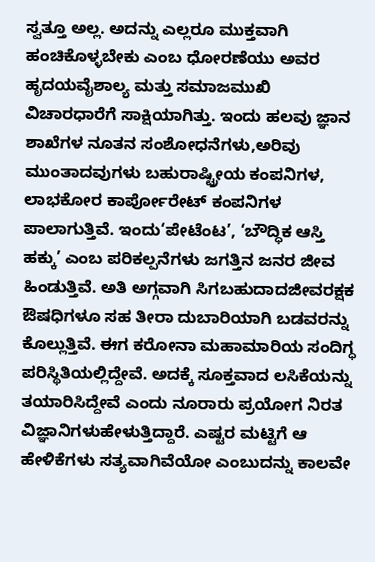ಸ್ವತ್ತೂ ಅಲ್ಲ. ಅದನ್ನು ಎಲ್ಲರೂ ಮುಕ್ತವಾಗಿ ಹಂಚಿಕೊಳ್ಳಬೇಕು ಎಂಬ ಧೋರಣೆಯು ಅವರ ಹೃದಯವೈಶಾಲ್ಯ ಮತ್ತು ಸಮಾಜಮುಖಿ ವಿಚಾರಧಾರೆಗೆ ಸಾಕ್ಷಿಯಾಗಿತ್ತು. ಇಂದು ಹಲವು ಜ್ಞಾನ ಶಾಖೆಗಳ ನೂತನ ಸಂಶೋಧನೆಗಳು,ಅರಿವು ಮುಂತಾದವುಗಳು ಬಹುರಾಷ್ಟ್ರೀಯ ಕಂಪನಿಗಳ, ಲಾಭಕೋರ ಕಾರ್ಪೋರೇಟ್ ಕಂಪನಿಗಳ ಪಾಲಾಗುತ್ತಿವೆ. ಇಂದು‘ಪೇಟೆಂಟ’, ‘ಬೌದ್ಧಿಕ ಆಸ್ತಿ ಹಕ್ಕು’ ಎಂಬ ಪರಿಕಲ್ಪನೆಗಳು ಜಗತ್ತಿನ ಜನರ ಜೀವ ಹಿಂಡುತ್ತಿವೆ. ಅತಿ ಅಗ್ಗವಾಗಿ ಸಿಗಬಹುದಾದಜೀವರಕ್ಷಕ ಔಷಧಿಗಳೂ ಸಹ ತೀರಾ ದುಬಾರಿಯಾಗಿ ಬಡವರನ್ನು ಕೊಲ್ಲುತ್ತಿವೆ. ಈಗ ಕರೋನಾ ಮಹಾಮಾರಿಯ ಸಂದಿಗ್ಧ ಪರಿಸ್ಥಿತಿಯಲ್ಲಿದ್ದೇವೆ. ಅದಕ್ಕೆ ಸೂಕ್ತವಾದ ಲಸಿಕೆಯನ್ನು ತಯಾರಿಸಿದ್ದೇವೆ ಎಂದು ನೂರಾರು ಪ್ರಯೋಗ ನಿರತ ವಿಜ್ಞಾನಿಗಳುಹೇಳುತ್ತಿದ್ದಾರೆ. ಎಷ್ಟರ ಮಟ್ಟಿಗೆ ಆ ಹೇಳಿಕೆಗಳು ಸತ್ಯವಾಗಿವೆಯೋ ಎಂಬುದನ್ನು ಕಾಲವೇ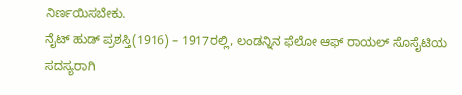ನಿರ್ಣಯಿಸಬೇಕು.
ನೈಟ್ ಹುಡ್ ಪ್ರಶಸ್ತಿ(1916) – 1917ರಲ್ಲಿ, ಲಂಡನ್ನಿನ ಫೆಲೋ ಆಫ್ ರಾಯಲ್ ಸೊಸೈಟಿಯ ಸದಸ್ಯರಾಗಿ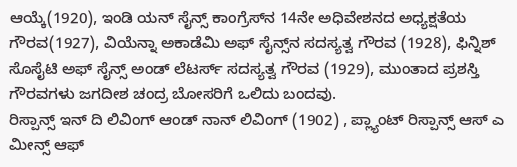ಆಯ್ಕೆ(1920), ಇಂಡಿ ಯನ್ ಸೈನ್ಸ್ ಕಾಂಗ್ರೆಸ್‌ನ 14ನೇ ಅಧಿವೇಶನದ ಅಧ್ಯಕ್ಷತೆಯ ಗೌರವ(1927), ವಿಯೆನ್ನಾ ಅಕಾಡೆಮಿ ಅಫ್ ಸೈನ್ಸ್‌ನ ಸದಸ್ಯತ್ವ ಗೌರವ (1928), ಫಿನ್ನಿಶ್ ಸೊಸೈಟಿ ಅಫ್ ಸೈನ್ಸ್ ಅಂಡ್ ಲೆಟರ್ಸ್ ಸದಸ್ಯತ್ವ ಗೌರವ (1929), ಮುಂತಾದ ಪ್ರಶಸ್ತಿ ಗೌರವಗಳು ಜಗದೀಶ ಚಂದ್ರ ಬೋಸರಿಗೆ ಒಲಿದು ಬಂದವು.
ರಿಸ್ಪಾನ್ಸ್ ಇನ್ ದಿ ಲಿವಿಂಗ್ ಆಂಡ್ ನಾನ್ ಲಿವಿಂಗ್ (1902) , ಪ್ಲ್ಯಾಂಟ್ ರಿಸ್ಪಾನ್ಸ್ ಆಸ್ ಎ ಮೀನ್ಸ್ ಆಫ್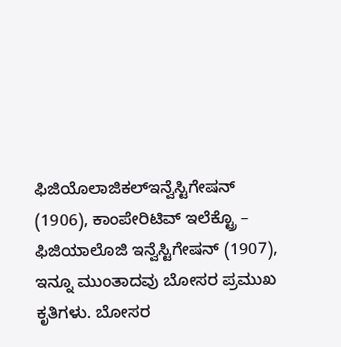ಫಿಜಿಯೊಲಾಜಿಕಲ್ಇನ್ವೆಸ್ಟಿಗೇಷನ್ (1906), ಕಾಂಪೇರಿಟಿವ್ ಇಲೆಕ್ಟ್ರೊ – ಫಿಜಿಯಾಲೊಜಿ ಇನ್ವೆಸ್ಟಿಗೇಷನ್ (1907), ಇನ್ನೂ ಮುಂತಾದವು ಬೋಸರ ಪ್ರಮುಖ ಕೃತಿಗಳು. ಬೋಸರ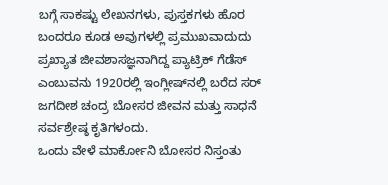ಬಗ್ಗೆ ಸಾಕಷ್ಟು ಲೇಖನಗಳು, ಪುಸ್ತಕಗಳು ಹೊರ ಬಂದರೂ ಕೂಡ ಅವುಗಳಲ್ಲಿ ಪ್ರಮುಖವಾದುದು ಪ್ರಖ್ಯಾತ ಜೀವಶಾಸಜ್ಞನಾಗಿದ್ದ ಪ್ಯಾಟ್ರಿಕ್ ಗೆಡೆಸ್ ಎಂಬುವನು 1920ರಲ್ಲಿ ಇಂಗ್ಲೀಷ್‌ನಲ್ಲಿ ಬರೆದ ಸರ್ ಜಗದೀಶ ಚಂದ್ರ ಬೋಸರ ಜೀವನ ಮತ್ತು ಸಾಧನೆ ಸರ್ವಶ್ರೇಷ್ಠ ಕೃತಿಗಳಂದು.
ಒಂದು ವೇಳೆ ಮಾರ್ಕೋನಿ ಬೋಸರ ನಿಸ್ತಂತು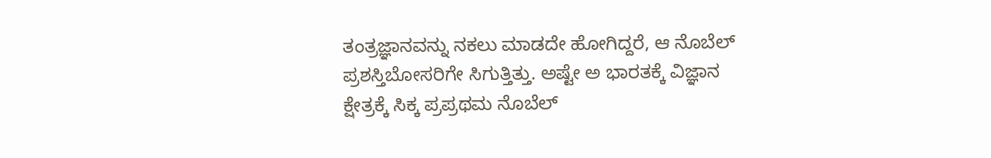ತಂತ್ರಜ್ಞಾನವನ್ನು ನಕಲು ಮಾಡದೇ ಹೋಗಿದ್ದರೆ, ಆ ನೊಬೆಲ್ ಪ್ರಶಸ್ತಿಬೋಸರಿಗೇ ಸಿಗುತ್ತಿತ್ತು. ಅಷ್ಟೇ ಅ ಭಾರತಕ್ಕೆ ವಿಜ್ಞಾನ ಕ್ಷೇತ್ರಕ್ಕೆ ಸಿಕ್ಕ ಪ್ರಪ್ರಥಮ ನೊಬೆಲ್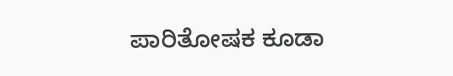ಪಾರಿತೋಷಕ ಕೂಡಾ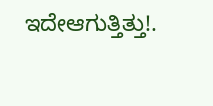ಇದೇಆಗುತ್ತಿತ್ತು!.